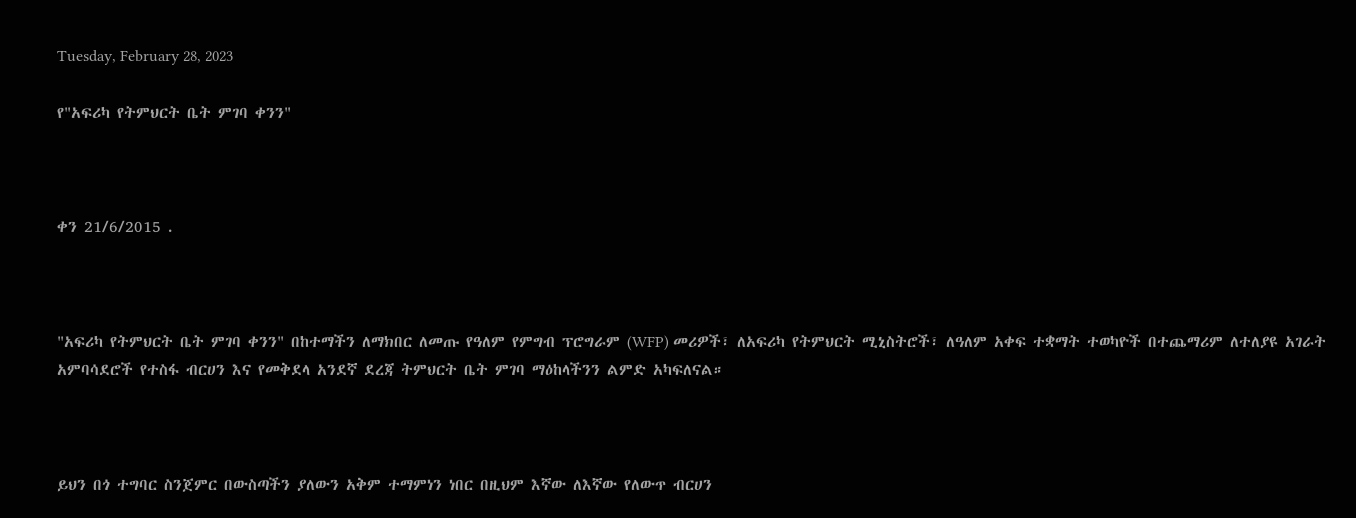Tuesday, February 28, 2023

የ"አፍሪካ የትምህርት ቤት ምገባ ቀንን"



ቀን 21/6/2015 .



"አፍሪካ የትምህርት ቤት ምገባ ቀንን" በከተማችን ለማክበር ለመጡ የዓለም የምግብ ፕሮግራም (WFP) መሪዎች፣ ለአፍሪካ የትምህርት ሚኒስትሮች፣ ለዓለም አቀፍ ተቋማት ተወካዮች በተጨማሪም ለተለያዩ አገራት አምባሳደሮች የተስፋ ብርሀን እና የመቅደላ አንደኛ ደረጃ ትምህርት ቤት ምገባ ማዕከላችንን ልምድ አካፍለናል።



ይህን በጎ ተግባር ስንጀምር በውስጣችን ያለውን አቅም ተማምነን ነበር በዚህም እኛው ለእኛው የለውጥ ብርሀን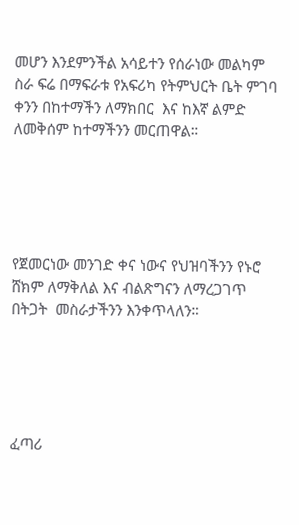መሆን እንደምንችል አሳይተን የሰራነው መልካም ስራ ፍሬ በማፍራቱ የአፍሪካ የትምህርት ቤት ምገባ ቀንን በከተማችን ለማክበር  እና ከእኛ ልምድ ለመቅሰም ከተማችንን መርጠዋል።





የጀመርነው መንገድ ቀና ነውና የህዝባችንን የኑሮ ሸክም ለማቅለል እና ብልጽግናን ለማረጋገጥ በትጋት  መስራታችንን እንቀጥላለን።





ፈጣሪ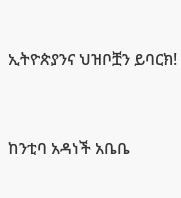ኢትዮጵያንና ህዝቦቿን ይባርክ!



ከንቲባ አዳነች አቤቤ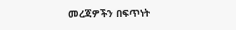መረጃዎችን በፍጥነት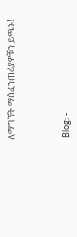ለማግኘት ማሰፈንጠሪያዎቹን ይጫኑ!



 Blog: -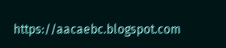https://aacaebc.blogspot.com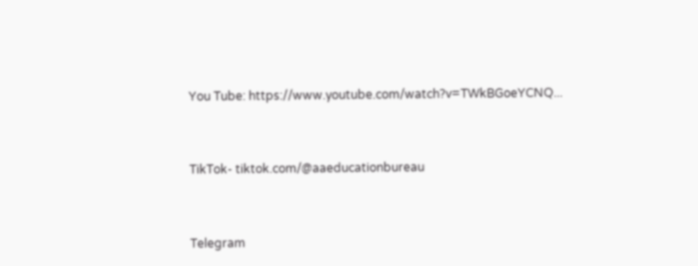You Tube: https://www.youtube.com/watch?v=TWkBGoeYCNQ...



TikTok- tiktok.com/@aaeducationbureau



Telegram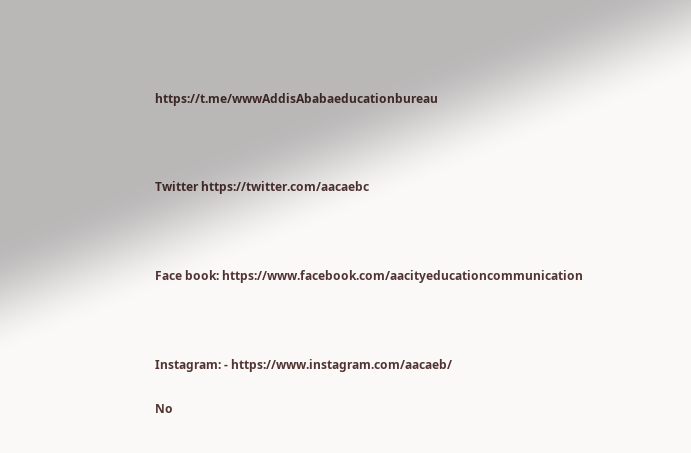https://t.me/wwwAddisAbabaeducationbureau



Twitter https://twitter.com/aacaebc



Face book: https://www.facebook.com/aacityeducationcommunication



Instagram: - https://www.instagram.com/aacaeb/

No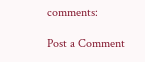comments:

Post a Comment